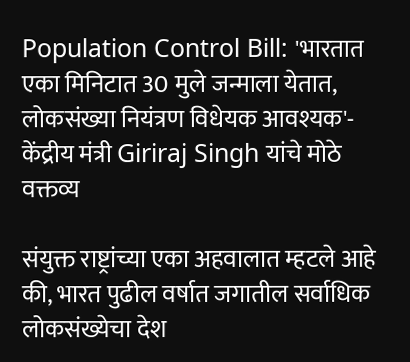Population Control Bill: 'भारतात एका मिनिटात 30 मुले जन्माला येतात, लोकसंख्या नियंत्रण विधेयक आवश्यक'- केंद्रीय मंत्री Giriraj Singh यांचे मोठे वक्तव्य

संयुक्त राष्ट्रांच्या एका अहवालात म्हटले आहे की, भारत पुढील वर्षात जगातील सर्वाधिक लोकसंख्येचा देश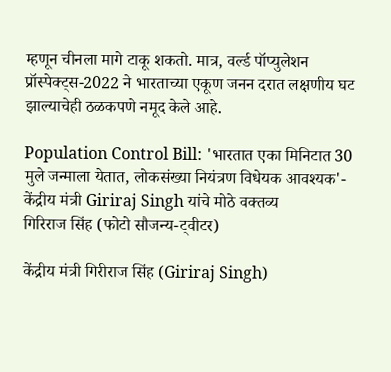म्हणून चीनला मागे टाकू शकतो. मात्र, वर्ल्ड पॉप्युलेशन प्रॉस्पेक्ट्स-2022 ने भारताच्या एकूण जनन दरात लक्षणीय घट झाल्याचेही ठळकपणे नमूद केले आहे.

Population Control Bill: 'भारतात एका मिनिटात 30 मुले जन्माला येतात, लोकसंख्या नियंत्रण विधेयक आवश्यक'- केंद्रीय मंत्री Giriraj Singh यांचे मोठे वक्तव्य
गिरिराज सिंह (फोटो सौजन्य-ट्वीटर)

केंद्रीय मंत्री गिरीराज सिंह (Giriraj Singh)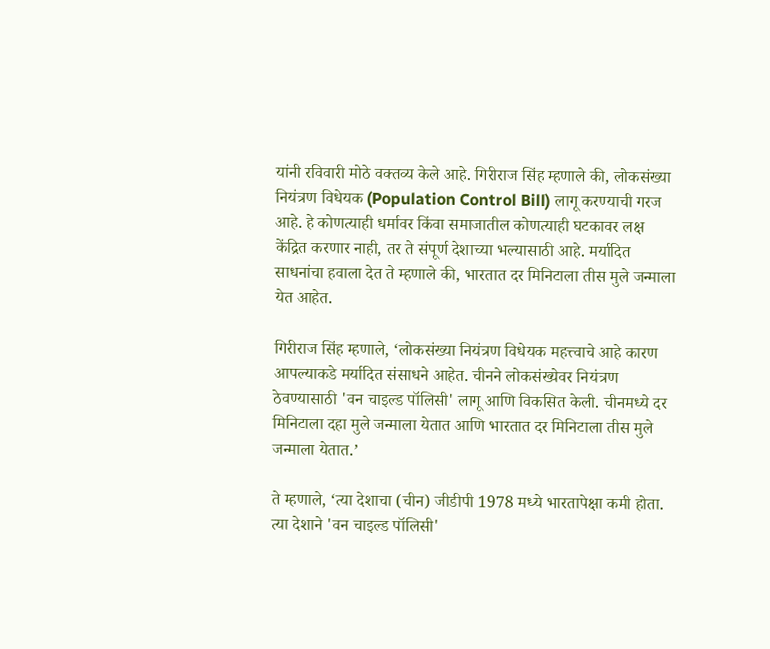यांनी रविवारी मोठे वक्तव्य केले आहे. गिरीराज सिंह म्हणाले की, लोकसंख्या नियंत्रण विधेयक (Population Control Bill) लागू करण्याची गरज आहे. हे कोणत्याही धर्मावर किंवा समाजातील कोणत्याही घटकावर लक्ष केंद्रित करणार नाही, तर ते संपूर्ण देशाच्या भल्यासाठी आहे. मर्यादित साधनांचा हवाला देत ते म्हणाले की, भारतात दर मिनिटाला तीस मुले जन्माला येत आहेत.

गिरीराज सिंह म्हणाले, ‘लोकसंख्या नियंत्रण विधेयक महत्त्वाचे आहे कारण आपल्याकडे मर्यादित संसाधने आहेत. चीनने लोकसंख्येवर नियंत्रण ठेवण्यासाठी 'वन चाइल्ड पॉलिसी' लागू आणि विकसित केली. चीनमध्ये दर मिनिटाला दहा मुले जन्माला येतात आणि भारतात दर मिनिटाला तीस मुले जन्माला येतात.’

ते म्हणाले, ‘त्या देशाचा (चीन) जीडीपी 1978 मध्ये भारतापेक्षा कमी होता. त्या देशाने 'वन चाइल्ड पॉलिसी'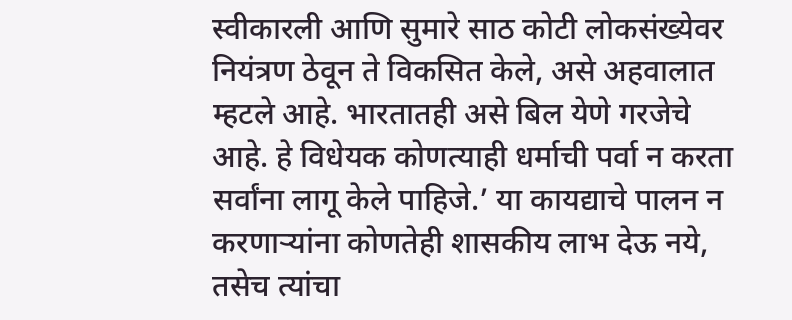स्वीकारली आणि सुमारे साठ कोटी लोकसंख्येवर नियंत्रण ठेवून ते विकसित केले, असे अहवालात म्हटले आहे. भारतातही असे बिल येणे गरजेचे आहे. हे विधेयक कोणत्याही धर्माची पर्वा न करता सर्वांना लागू केले पाहिजे.’ या कायद्याचे पालन न करणाऱ्यांना कोणतेही शासकीय लाभ देऊ नये, तसेच त्यांचा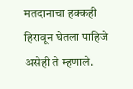मतदानाचा हक्कही हिरावून घेतला पाहिजे असेही ते म्हणाले.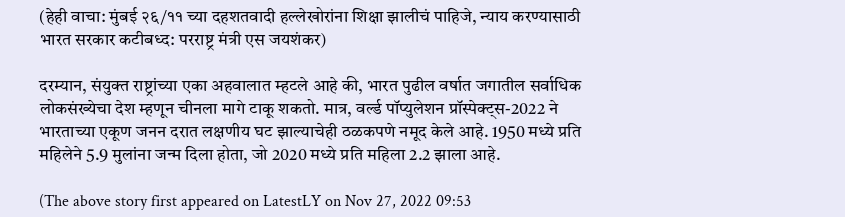(हेही वाचा: मुंबई २६/११ च्या दहशतवादी हल्लेखोरांना शिक्षा झालीचं पाहिजे, न्याय करण्यासाठी भारत सरकार कटीबध्द: परराष्ट्र मंत्री एस जयशंकर)

दरम्यान, संयुक्त राष्ट्रांच्या एका अहवालात म्हटले आहे की, भारत पुढील वर्षात जगातील सर्वाधिक लोकसंख्येचा देश म्हणून चीनला मागे टाकू शकतो. मात्र, वर्ल्ड पॉप्युलेशन प्रॉस्पेक्ट्स-2022 ने भारताच्या एकूण जनन दरात लक्षणीय घट झाल्याचेही ठळकपणे नमूद केले आहे. 1950 मध्ये प्रति महिलेने 5.9 मुलांना जन्म दिला होता, जो 2020 मध्ये प्रति महिला 2.2 झाला आहे.

(The above story first appeared on LatestLY on Nov 27, 2022 09:53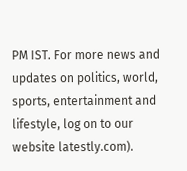PM IST. For more news and updates on politics, world, sports, entertainment and lifestyle, log on to our website latestly.com).